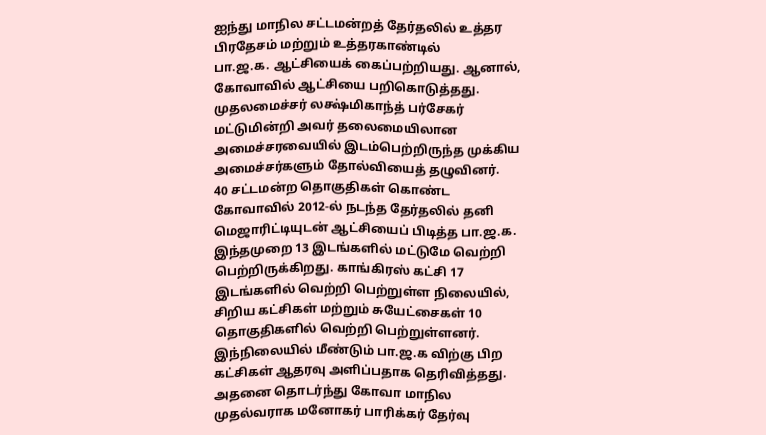ஐந்து மாநில சட்டமன்றத் தேர்தலில் உத்தர பிரதேசம் மற்றும் உத்தரகாண்டில்
பா.ஜ.க. ஆட்சியைக் கைப்பற்றியது. ஆனால், கோவாவில் ஆட்சியை பறிகொடுத்தது.
முதலமைச்சர் லக்ஷ்மிகாந்த் பர்சேகர் மட்டுமின்றி அவர் தலைமையிலான
அமைச்சரவையில் இடம்பெற்றிருந்த முக்கிய அமைச்சர்களும் தோல்வியைத் தழுவினர்.
40 சட்டமன்ற தொகுதிகள் கொண்ட கோவாவில் 2012-ல் நடந்த தேர்தலில் தனி மெஜாரிட்டியுடன் ஆட்சியைப் பிடித்த பா.ஜ.க. இந்தமுறை 13 இடங்களில் மட்டுமே வெற்றி பெற்றிருக்கிறது. காங்கிரஸ் கட்சி 17 இடங்களில் வெற்றி பெற்றுள்ள நிலையில், சிறிய கட்சிகள் மற்றும் சுயேட்சைகள் 10 தொகுதிகளில் வெற்றி பெற்றுள்ளனர். இந்நிலையில் மீண்டும் பா.ஜ.க விற்கு பிற கட்சிகள் ஆதரவு அளிப்பதாக தெரிவித்தது.
அதனை தொடர்ந்து கோவா மாநில முதல்வராக மனோகர் பாரிக்கர் தேர்வு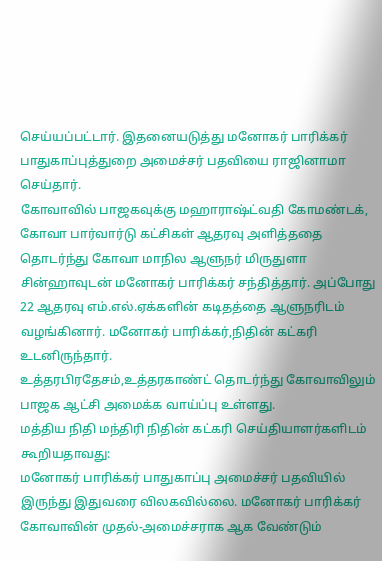செய்யப்பட்டார். இதனையடுத்து மனோகர் பாரிக்கர் பாதுகாப்புத்துறை அமைச்சர் பதவியை ராஜினாமா செய்தார்.
கோவாவில் பாஜகவுக்கு மஹாராஷ்ட்வதி கோமண்டக், கோவா பார்வார்டு கட்சிகள் ஆதரவு அளித்ததை தொடர்ந்து கோவா மாநில ஆளுநர் மிருதுளா சின்ஹாவுடன் மனோகர் பாரிக்கர் சந்தித்தார். அப்போது 22 ஆதரவு எம்.எல்.ஏக்களின் கடிதத்தை ஆளுநரிடம் வழங்கினார். மனோகர் பாரிக்கர்,நிதின் கட்கரி உடனிருந்தார்.
உத்தரபிரதேசம்,உத்தரகாண்ட் தொடர்ந்து கோவாவிலும் பாஜக ஆட்சி அமைக்க வாய்ப்பு உள்ளது.
மத்திய நிதி மந்திரி நிதின் கட்கரி செய்தியாளர்களிடம் கூறியதாவது:
மனோகர் பாரிக்கர் பாதுகாப்பு அமைச்சர் பதவியில் இருந்து இதுவரை விலகவில்லை. மனோகர் பாரிக்கர் கோவாவின் முதல்-அமைச்சராக ஆக வேண்டும்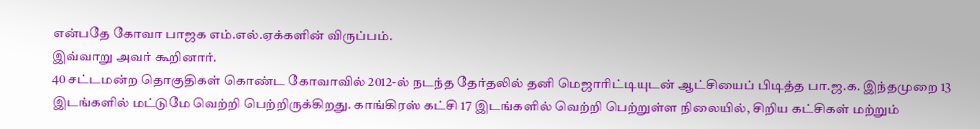என்பதே கோவா பாஜக எம்.எல்.ஏக்களின் விருப்பம்.
இவ்வாறு அவர் கூறினார்.
40 சட்டமன்ற தொகுதிகள் கொண்ட கோவாவில் 2012-ல் நடந்த தேர்தலில் தனி மெஜாரிட்டியுடன் ஆட்சியைப் பிடித்த பா.ஜ.க. இந்தமுறை 13 இடங்களில் மட்டுமே வெற்றி பெற்றிருக்கிறது. காங்கிரஸ் கட்சி 17 இடங்களில் வெற்றி பெற்றுள்ள நிலையில், சிறிய கட்சிகள் மற்றும்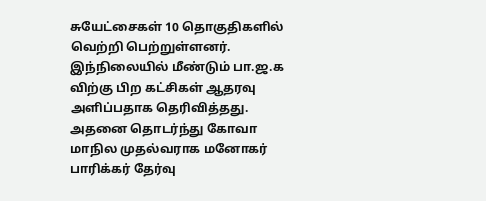சுயேட்சைகள் 10 தொகுதிகளில் வெற்றி பெற்றுள்ளனர். இந்நிலையில் மீண்டும் பா.ஜ.க விற்கு பிற கட்சிகள் ஆதரவு அளிப்பதாக தெரிவித்தது.
அதனை தொடர்ந்து கோவா மாநில முதல்வராக மனோகர் பாரிக்கர் தேர்வு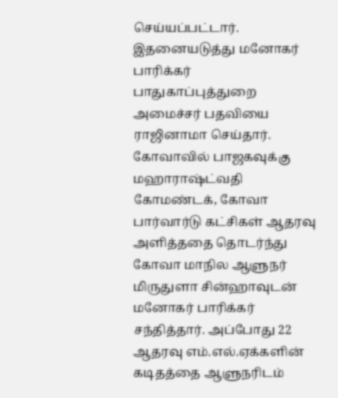செய்யப்பட்டார். இதனையடுத்து மனோகர் பாரிக்கர் பாதுகாப்புத்துறை அமைச்சர் பதவியை ராஜினாமா செய்தார்.
கோவாவில் பாஜகவுக்கு மஹாராஷ்ட்வதி கோமண்டக், கோவா பார்வார்டு கட்சிகள் ஆதரவு அளித்ததை தொடர்ந்து கோவா மாநில ஆளுநர் மிருதுளா சின்ஹாவுடன் மனோகர் பாரிக்கர் சந்தித்தார். அப்போது 22 ஆதரவு எம்.எல்.ஏக்களின் கடிதத்தை ஆளுநரிடம்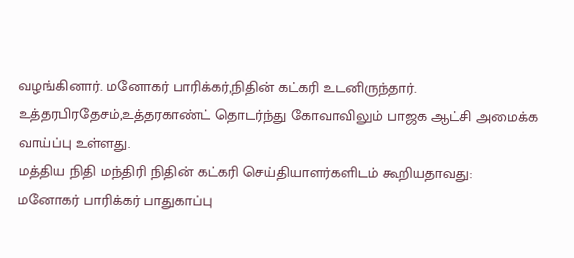வழங்கினார். மனோகர் பாரிக்கர்,நிதின் கட்கரி உடனிருந்தார்.
உத்தரபிரதேசம்,உத்தரகாண்ட் தொடர்ந்து கோவாவிலும் பாஜக ஆட்சி அமைக்க வாய்ப்பு உள்ளது.
மத்திய நிதி மந்திரி நிதின் கட்கரி செய்தியாளர்களிடம் கூறியதாவது:
மனோகர் பாரிக்கர் பாதுகாப்பு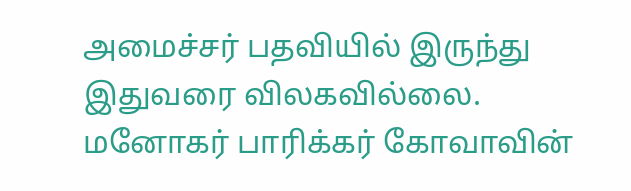அமைச்சர் பதவியில் இருந்து இதுவரை விலகவில்லை. மனோகர் பாரிக்கர் கோவாவின்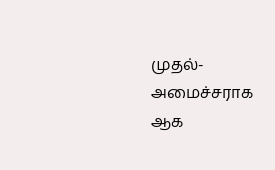முதல்-அமைச்சராக ஆக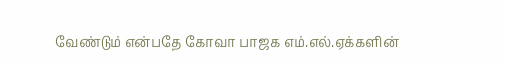வேண்டும் என்பதே கோவா பாஜக எம்.எல்.ஏக்களின்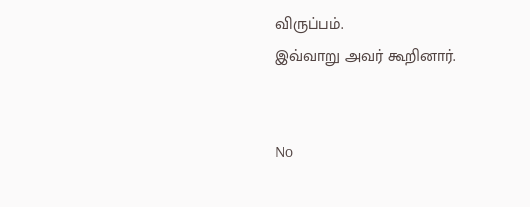விருப்பம்.
இவ்வாறு அவர் கூறினார்.


No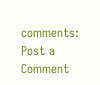comments:
Post a Comment